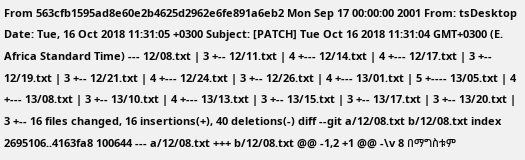From 563cfb1595ad8e60e2b4625d2962e6fe891a6eb2 Mon Sep 17 00:00:00 2001 From: tsDesktop Date: Tue, 16 Oct 2018 11:31:05 +0300 Subject: [PATCH] Tue Oct 16 2018 11:31:04 GMT+0300 (E. Africa Standard Time) --- 12/08.txt | 3 +-- 12/11.txt | 4 +--- 12/14.txt | 4 +--- 12/17.txt | 3 +-- 12/19.txt | 3 +-- 12/21.txt | 4 +--- 12/24.txt | 3 +-- 12/26.txt | 4 +--- 13/01.txt | 5 +---- 13/05.txt | 4 +--- 13/08.txt | 3 +-- 13/10.txt | 4 +--- 13/13.txt | 3 +-- 13/15.txt | 3 +-- 13/17.txt | 3 +-- 13/20.txt | 3 +-- 16 files changed, 16 insertions(+), 40 deletions(-) diff --git a/12/08.txt b/12/08.txt index 2695106..4163fa8 100644 --- a/12/08.txt +++ b/12/08.txt @@ -1,2 +1 @@ -\v 8 በማግስቱም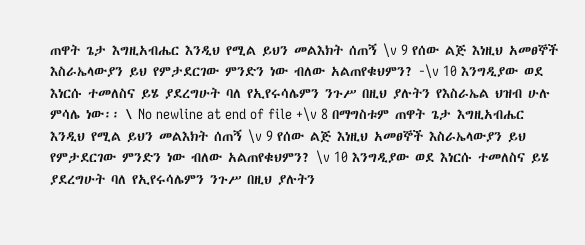ጠዋት ጌታ እግዚአብሔር እንዲህ የሚል ይህን መልእክት ሰጠኝ \v 9 የሰው ልጅ እነዚህ አመፀኞች እስራኤላውያን ይህ የምታደርገው ምንድን ነው ብለው አልጠየቁህምን? -\v 10 እንግዲያው ወደ እነርሱ ተመለስና ይሄ ያደረግሁት ባለ የኢየሩሳሌምን ንጉሥ በዚህ ያሉትን የእስራኤል ህዝብ ሁሉ ምሳሌ ነው፡፡ \ No newline at end of file +\v 8 በማግስቱም ጠዋት ጌታ እግዚአብሔር እንዲህ የሚል ይህን መልእክት ሰጠኝ \v 9 የሰው ልጅ እነዚህ አመፀኞች እስራኤላውያን ይህ የምታደርገው ምንድን ነው ብለው አልጠየቁህምን? \v 10 እንግዲያው ወደ እነርሱ ተመለስና ይሄ ያደረግሁት ባለ የኢየሩሳሌምን ንጉሥ በዚህ ያሉትን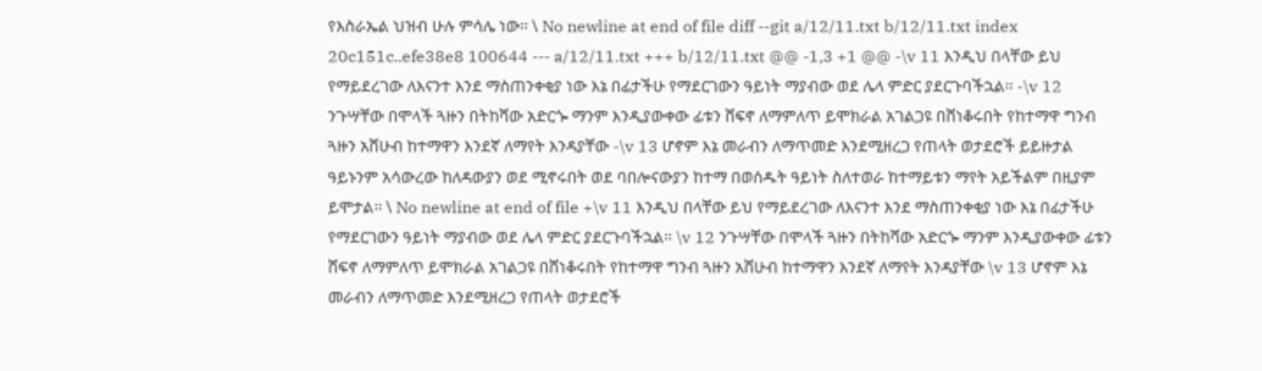የእስራኤል ህዝብ ሁሉ ምሳሌ ነው፡፡ \ No newline at end of file diff --git a/12/11.txt b/12/11.txt index 20c151c..efe38e8 100644 --- a/12/11.txt +++ b/12/11.txt @@ -1,3 +1 @@ -\v 11 እንዲህ በላቸው ይህ የማይደረገው ለእናንተ እንደ ማስጠንቀቂያ ነው እኔ በፊታችሁ የማደርገውን ዓይነት ማያብው ወደ ሌላ ምድር ያደርጉባችኋል፡፡ -\v 12 ንጉሣቸው በሞላች ጓዙን በትከሻው አድርጐ ማንም እንዲያውቀው ፊቱን ሸፍኖ ለማምለጥ ይሞክራል አገልጋዩ በሸነቆሩበት የከተማዋ ግንብ ጓዙን አሸሁብ ከተማዋን እንደኛ ለማየት እንዳያቸው -\v 13 ሆኖም እኔ መራብን ለማጥመድ እንደሚዘረጋ የጠላት ወታደሮች ይይዙታል ዓይኑንም አሳውረው ከለዳውያን ወደ ሚኖሩበት ወደ ባበሎናውያን ከተማ በወሰዱት ዓይነት ስለተወራ ከተማይቱን ማየት አይችልም በዚያም ይሞታል፡፡ \ No newline at end of file +\v 11 እንዲህ በላቸው ይህ የማይደረገው ለእናንተ እንደ ማስጠንቀቂያ ነው እኔ በፊታችሁ የማደርገውን ዓይነት ማያብው ወደ ሌላ ምድር ያደርጉባችኋል፡፡ \v 12 ንጉሣቸው በሞላች ጓዙን በትከሻው አድርጐ ማንም እንዲያውቀው ፊቱን ሸፍኖ ለማምለጥ ይሞክራል አገልጋዩ በሸነቆሩበት የከተማዋ ግንብ ጓዙን አሸሁብ ከተማዋን እንደኛ ለማየት እንዳያቸው \v 13 ሆኖም እኔ መራብን ለማጥመድ እንደሚዘረጋ የጠላት ወታደሮች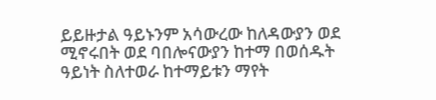ይይዙታል ዓይኑንም አሳውረው ከለዳውያን ወደ ሚኖሩበት ወደ ባበሎናውያን ከተማ በወሰዱት ዓይነት ስለተወራ ከተማይቱን ማየት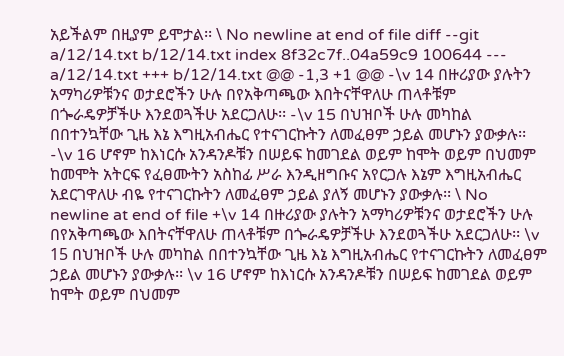አይችልም በዚያም ይሞታል፡፡ \ No newline at end of file diff --git a/12/14.txt b/12/14.txt index 8f32c7f..04a59c9 100644 --- a/12/14.txt +++ b/12/14.txt @@ -1,3 +1 @@ -\v 14 በዙሪያው ያሉትን አማካሪዎቹንና ወታደሮችን ሁሉ በየአቅጣጫው እበትናቸዋለሁ ጠላቶቹም በጐራዴዎቻችሁ እንደወጓችሁ አደርጋለሁ፡፡ -\v 15 በህዝቦች ሁሉ መካከል በበተንኳቸው ጊዜ እኔ እግዚአብሔር የተናገርኩትን ለመፈፀም ኃይል መሆኑን ያውቃሉ፡፡ -\v 16 ሆኖም ከእነርሱ አንዳንዶቹን በሠይፍ ከመገደል ወይም ከሞት ወይም በህመም ከመሞት አትርፍ የፈፀሙትን አስከፊ ሥራ እንዲዘግቡና አየርጋሉ እኔም እግዚአብሔር አደርገዋለሁ ብዬ የተናገርኩትን ለመፈፀም ኃይል ያለኝ መሆኑን ያውቃሉ፡፡ \ No newline at end of file +\v 14 በዙሪያው ያሉትን አማካሪዎቹንና ወታደሮችን ሁሉ በየአቅጣጫው እበትናቸዋለሁ ጠላቶቹም በጐራዴዎቻችሁ እንደወጓችሁ አደርጋለሁ፡፡ \v 15 በህዝቦች ሁሉ መካከል በበተንኳቸው ጊዜ እኔ እግዚአብሔር የተናገርኩትን ለመፈፀም ኃይል መሆኑን ያውቃሉ፡፡ \v 16 ሆኖም ከእነርሱ አንዳንዶቹን በሠይፍ ከመገደል ወይም ከሞት ወይም በህመም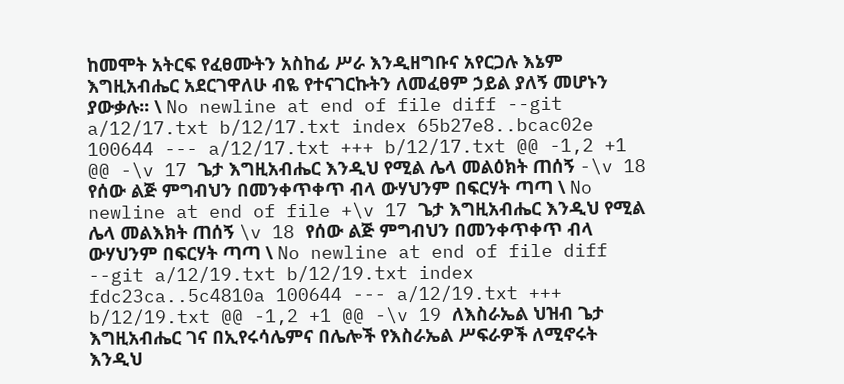ከመሞት አትርፍ የፈፀሙትን አስከፊ ሥራ እንዲዘግቡና አየርጋሉ እኔም እግዚአብሔር አደርገዋለሁ ብዬ የተናገርኩትን ለመፈፀም ኃይል ያለኝ መሆኑን ያውቃሉ፡፡ \ No newline at end of file diff --git a/12/17.txt b/12/17.txt index 65b27e8..bcac02e 100644 --- a/12/17.txt +++ b/12/17.txt @@ -1,2 +1 @@ -\v 17 ጌታ እግዚአብሔር እንዲህ የሚል ሌላ መልዕክት ጠሰኝ -\v 18 የሰው ልጅ ምግብህን በመንቀጥቀጥ ብላ ውሃህንም በፍርሃት ጣጣ \ No newline at end of file +\v 17 ጌታ እግዚአብሔር እንዲህ የሚል ሌላ መልእክት ጠሰኝ \v 18 የሰው ልጅ ምግብህን በመንቀጥቀጥ ብላ ውሃህንም በፍርሃት ጣጣ \ No newline at end of file diff --git a/12/19.txt b/12/19.txt index fdc23ca..5c4810a 100644 --- a/12/19.txt +++ b/12/19.txt @@ -1,2 +1 @@ -\v 19 ለእስራኤል ህዝብ ጌታ እግዚአብሔር ገና በኢየሩሳሌምና በሌሎች የእስራኤል ሥፍራዎች ለሚኖሩት እንዲህ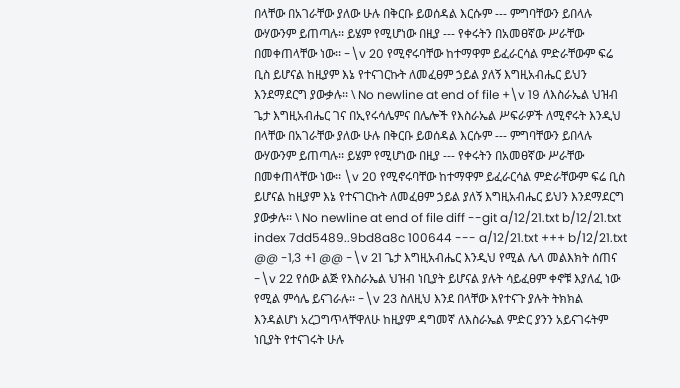በላቸው በአገራቸው ያለው ሁሉ በቅርቡ ይወሰዳል እርሱም --- ምግባቸውን ይበላሉ ውሃውንም ይጠጣሉ፡፡ ይሄም የሚሆነው በዚያ --- የቀሩትን በአመፀኛው ሥራቸው በመቀጠላቸው ነው፡፡ -\v 20 የሚኖሩባቸው ከተማዋም ይፈራርሳል ምድራቸውም ፍሬ ቢስ ይሆናል ከዚያም እኔ የተናገርኩት ለመፈፀም ኃይል ያለኝ እግዚአብሔር ይህን እንደማደርግ ያውቃሉ፡፡ \ No newline at end of file +\v 19 ለእስራኤል ህዝብ ጌታ እግዚአብሔር ገና በኢየሩሳሌምና በሌሎች የእስራኤል ሥፍራዎች ለሚኖሩት እንዲህ በላቸው በአገራቸው ያለው ሁሉ በቅርቡ ይወሰዳል እርሱም --- ምግባቸውን ይበላሉ ውሃውንም ይጠጣሉ፡፡ ይሄም የሚሆነው በዚያ --- የቀሩትን በአመፀኛው ሥራቸው በመቀጠላቸው ነው፡፡ \v 20 የሚኖሩባቸው ከተማዋም ይፈራርሳል ምድራቸውም ፍሬ ቢስ ይሆናል ከዚያም እኔ የተናገርኩት ለመፈፀም ኃይል ያለኝ እግዚአብሔር ይህን እንደማደርግ ያውቃሉ፡፡ \ No newline at end of file diff --git a/12/21.txt b/12/21.txt index 7dd5489..9bd8a8c 100644 --- a/12/21.txt +++ b/12/21.txt @@ -1,3 +1 @@ -\v 21 ጌታ እግዚአብሔር እንዲህ የሚል ሌላ መልእክት ሰጠና -\v 22 የሰው ልጅ የእስራኤል ህዝብ ነቢያት ይሆናል ያሉት ሳይፈፀም ቀኖቹ እያለፈ ነው የሚል ምሳሌ ይናገራሉ፡፡ -\v 23 ስለዚህ እንደ በላቸው እየተናጉ ያሉት ትክክል እንዳልሆነ አረጋግጥላቸዋለሁ ከዚያም ዳግመኛ ለእስራኤል ምድር ያንን አይናገሩትም ነቢያት የተናገሩት ሁሉ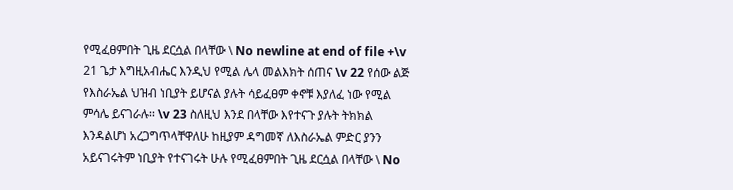የሚፈፀምበት ጊዜ ደርሷል በላቸው \ No newline at end of file +\v 21 ጌታ እግዚአብሔር እንዲህ የሚል ሌላ መልእክት ሰጠና \v 22 የሰው ልጅ የእስራኤል ህዝብ ነቢያት ይሆናል ያሉት ሳይፈፀም ቀኖቹ እያለፈ ነው የሚል ምሳሌ ይናገራሉ፡፡ \v 23 ስለዚህ እንደ በላቸው እየተናጉ ያሉት ትክክል እንዳልሆነ አረጋግጥላቸዋለሁ ከዚያም ዳግመኛ ለእስራኤል ምድር ያንን አይናገሩትም ነቢያት የተናገሩት ሁሉ የሚፈፀምበት ጊዜ ደርሷል በላቸው \ No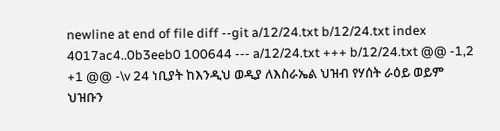newline at end of file diff --git a/12/24.txt b/12/24.txt index 4017ac4..0b3eeb0 100644 --- a/12/24.txt +++ b/12/24.txt @@ -1,2 +1 @@ -\v 24 ነቢያት ከእንዲህ ወዲያ ለእስራኤል ህዝብ የሃሰት ራዕይ ወይም ህዝቡን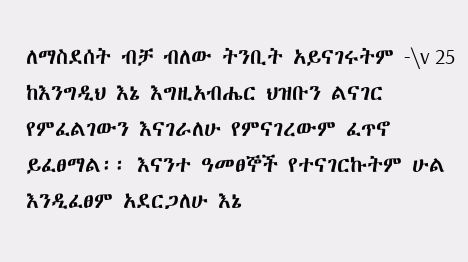ለማስደሰት ብቻ ብለው ትንቢት አይናገሩትም -\v 25 ከእንግዲህ እኔ እግዚአብሔር ህዝቡን ልናገር የምፈልገውን እናገራለሁ የምናገረውም ፈጥኖ ይፈፀማል፡፡ እናንተ ዓመፀኞች የተናገርኩትም ሁል እንዲፈፀም አደርጋለሁ እኔ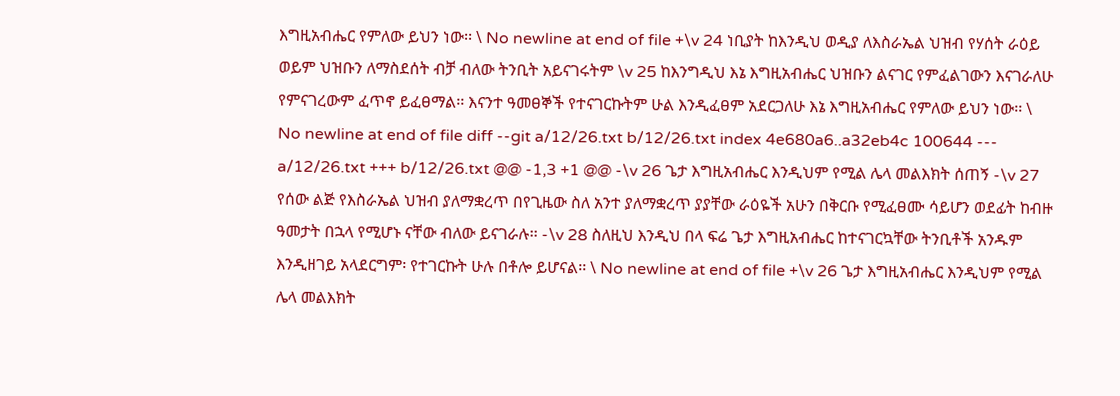እግዚአብሔር የምለው ይህን ነው፡፡ \ No newline at end of file +\v 24 ነቢያት ከእንዲህ ወዲያ ለእስራኤል ህዝብ የሃሰት ራዕይ ወይም ህዝቡን ለማስደሰት ብቻ ብለው ትንቢት አይናገሩትም \v 25 ከእንግዲህ እኔ እግዚአብሔር ህዝቡን ልናገር የምፈልገውን እናገራለሁ የምናገረውም ፈጥኖ ይፈፀማል፡፡ እናንተ ዓመፀኞች የተናገርኩትም ሁል እንዲፈፀም አደርጋለሁ እኔ እግዚአብሔር የምለው ይህን ነው፡፡ \ No newline at end of file diff --git a/12/26.txt b/12/26.txt index 4e680a6..a32eb4c 100644 --- a/12/26.txt +++ b/12/26.txt @@ -1,3 +1 @@ -\v 26 ጌታ እግዚአብሔር እንዲህም የሚል ሌላ መልእክት ሰጠኝ -\v 27 የሰው ልጅ የእስራኤል ህዝብ ያለማቋረጥ በየጊዜው ስለ አንተ ያለማቋረጥ ያያቸው ራዕዬች አሁን በቅርቡ የሚፈፀሙ ሳይሆን ወደፊት ከብዙ ዓመታት በኋላ የሚሆኑ ናቸው ብለው ይናገራሉ፡፡ -\v 28 ስለዚህ እንዲህ በላ ፍሬ ጌታ እግዚአብሔር ከተናገርኳቸው ትንቢቶች አንዱም እንዲዘገይ አላደርግም፡ የተገርኩት ሁሉ በቶሎ ይሆናል፡፡ \ No newline at end of file +\v 26 ጌታ እግዚአብሔር እንዲህም የሚል ሌላ መልእክት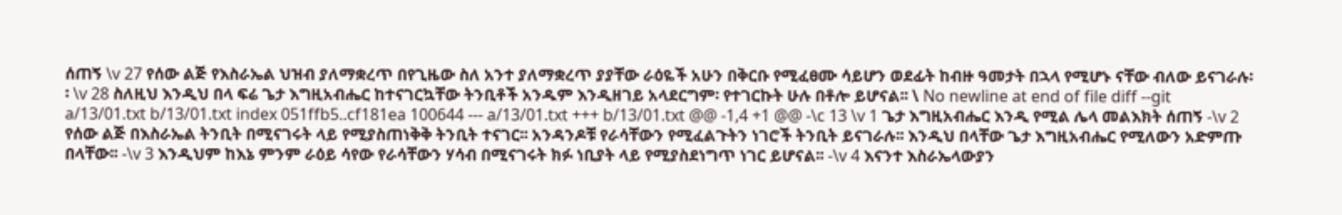ሰጠኝ \v 27 የሰው ልጅ የእስራኤል ህዝብ ያለማቋረጥ በየጊዜው ስለ አንተ ያለማቋረጥ ያያቸው ራዕዬች አሁን በቅርቡ የሚፈፀሙ ሳይሆን ወደፊት ከብዙ ዓመታት በኋላ የሚሆኑ ናቸው ብለው ይናገራሉ፡፡ \v 28 ስለዚህ እንዲህ በላ ፍሬ ጌታ እግዚአብሔር ከተናገርኳቸው ትንቢቶች አንዱም እንዲዘገይ አላደርግም፡ የተገርኩት ሁሉ በቶሎ ይሆናል፡፡ \ No newline at end of file diff --git a/13/01.txt b/13/01.txt index 051ffb5..cf181ea 100644 --- a/13/01.txt +++ b/13/01.txt @@ -1,4 +1 @@ -\c 13 \v 1 ጌታ እግዚአብሔር እንዲ የሚል ሌላ መልእክት ሰጠኝ -\v 2 የሰው ልጅ በእስራኤል ትንቢት በሚናገሩት ላይ የሚያስጠነቅቅ ትንቢት ተናገር፡፡ አንዳንዶቹ የራሳቸውን የሚፈልጉትን ነገሮች ትንቢት ይናገራሉ፡፡ እንዲህ በላቸው ጌታ እግዚአብሔር የሚለውን አድምጡ በላቸው፡፡ -\v 3 እንዲህም ከእኔ ምንም ራዕይ ሳየው የራሳቸውን ሃሳብ በሚናገሩት ክፉ ነቢያት ላይ የሚያስደነግጥ ነገር ይሆናል፡፡ -\v 4 እናንተ እስራኤላውያን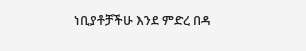ነቢያቶቻችሁ እንደ ምድረ በዳ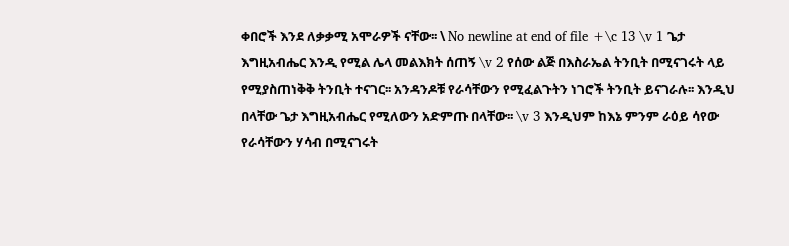ቀበሮች እንደ ለቃቃሚ አሞራዎች ናቸው፡፡ \ No newline at end of file +\c 13 \v 1 ጌታ እግዚአብሔር እንዲ የሚል ሌላ መልእክት ሰጠኝ \v 2 የሰው ልጅ በእስራኤል ትንቢት በሚናገሩት ላይ የሚያስጠነቅቅ ትንቢት ተናገር፡፡ አንዳንዶቹ የራሳቸውን የሚፈልጉትን ነገሮች ትንቢት ይናገራሉ፡፡ እንዲህ በላቸው ጌታ እግዚአብሔር የሚለውን አድምጡ በላቸው፡፡ \v 3 እንዲህም ከእኔ ምንም ራዕይ ሳየው የራሳቸውን ሃሳብ በሚናገሩት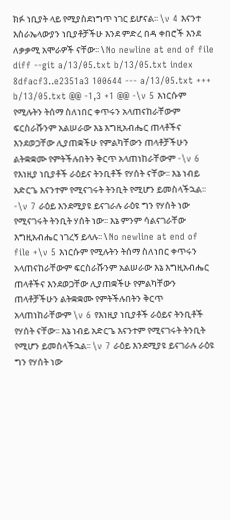ክፉ ነቢያት ላይ የሚያስደነግጥ ነገር ይሆናል፡፡ \v 4 እናንተ እስራኤላውያን ነቢያቶቻችሁ እንደ ምድረ በዳ ቀበሮች እንደ ለቃቃሚ አሞራዎች ናቸው፡፡ \ No newline at end of file diff --git a/13/05.txt b/13/05.txt index 8dfacf3..e2351a3 100644 --- a/13/05.txt +++ b/13/05.txt @@ -1,3 +1 @@ -\v 5 እነርሱም የሚሉትን ትሰማ ስለነበር ቀጥሩን አላጠናከራቸውም ፍርስራሹንም አልሠራው እኔ እግዚአብሔር ጠላቶችና እንደወጋቸው ሊያጠቋችሁ የምልካቸውን ጠላቶቻችሁን ልትቋቋሙ የምትችሉበትን ቅርጥ አላጠነከራቸውም -\v 6 የእነዚያ ነቢያቶች ራዕይና ትንቢቶች የሃሰት ናቸው፡፡ እኔ ነብይ አድርጌ እናንተም የሚናገሩት ትንቢት የሚሆን ይመስላችኋል፡፡ -\v 7 ራዕይ እንደሚያዩ ይናገራሉ ራዕዩ ግን የሃሰት ነው የሚናገሩት ትንቢት ሃሰት ነው፡፡ እኔ ምንም ሳልናገራቸው እግዚአብሔር ነገረኝ ይላሉ፡፡ \ No newline at end of file +\v 5 እነርሱም የሚሉትን ትሰማ ስለነበር ቀጥሩን አላጠናከራቸውም ፍርስራሹንም አልሠራው እኔ እግዚአብሔር ጠላቶችና እንደወጋቸው ሊያጠቋችሁ የምልካቸውን ጠላቶቻችሁን ልትቋቋሙ የምትችሉበትን ቅርጥ አላጠነከራቸውም \v 6 የእነዚያ ነቢያቶች ራዕይና ትንቢቶች የሃሰት ናቸው፡፡ እኔ ነብይ አድርጌ እናንተም የሚናገሩት ትንቢት የሚሆን ይመስላችኋል፡፡ \v 7 ራዕይ እንደሚያዩ ይናገራሉ ራዕዩ ግን የሃሰት ነው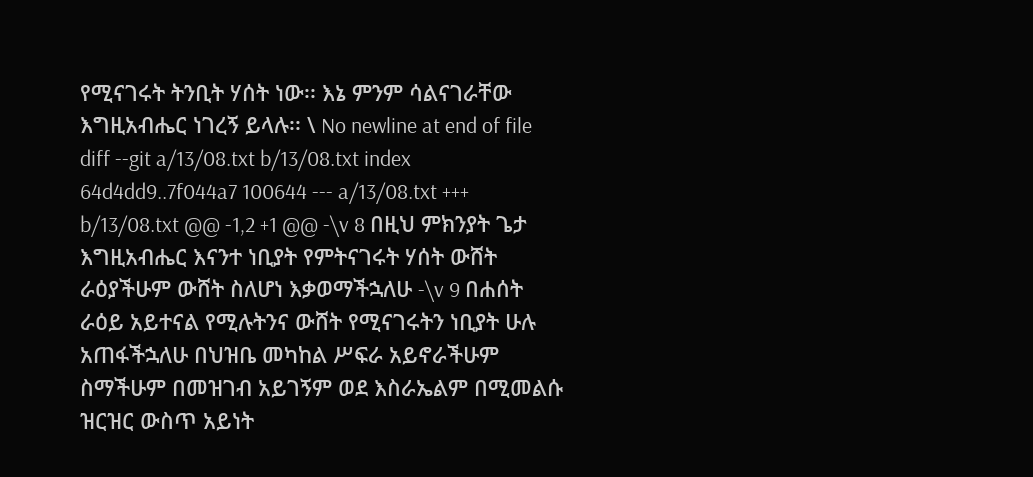የሚናገሩት ትንቢት ሃሰት ነው፡፡ እኔ ምንም ሳልናገራቸው እግዚአብሔር ነገረኝ ይላሉ፡፡ \ No newline at end of file diff --git a/13/08.txt b/13/08.txt index 64d4dd9..7f044a7 100644 --- a/13/08.txt +++ b/13/08.txt @@ -1,2 +1 @@ -\v 8 በዚህ ምክንያት ጌታ እግዚአብሔር እናንተ ነቢያት የምትናገሩት ሃሰት ውሸት ራዕያችሁም ውሸት ስለሆነ እቃወማችኋለሁ -\v 9 በሐሰት ራዕይ አይተናል የሚሉትንና ውሸት የሚናገሩትን ነቢያት ሁሉ አጠፋችኋለሁ በህዝቤ መካከል ሥፍራ አይኖራችሁም ስማችሁም በመዝገብ አይገኝም ወደ እስራኤልም በሚመልሱ ዝርዝር ውስጥ አይነት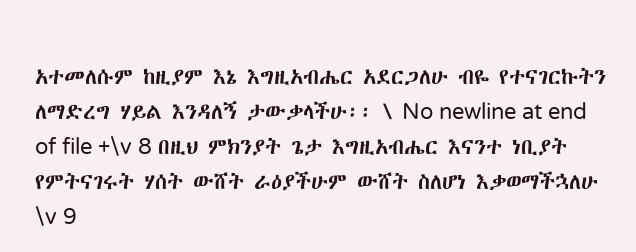አተመለሱም ከዚያም እኔ እግዚአብሔር አደርጋለሁ ብዬ የተናገርኩትን ለማድረግ ሃይል እንዳለኝ ታውቃላችሁ፡፡ \ No newline at end of file +\v 8 በዚህ ምክንያት ጌታ እግዚአብሔር እናንተ ነቢያት የምትናገሩት ሃሰት ውሸት ራዕያችሁም ውሸት ስለሆነ እቃወማችኋለሁ \v 9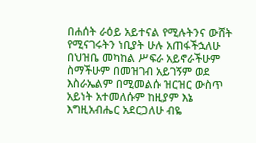በሐሰት ራዕይ አይተናል የሚሉትንና ውሸት የሚናገሩትን ነቢያት ሁሉ አጠፋችኋለሁ በህዝቤ መካከል ሥፍራ አይኖራችሁም ስማችሁም በመዝገብ አይገኝም ወደ እስራኤልም በሚመልሱ ዝርዝር ውስጥ አይነት አተመለሱም ከዚያም እኔ እግዚአብሔር አደርጋለሁ ብዬ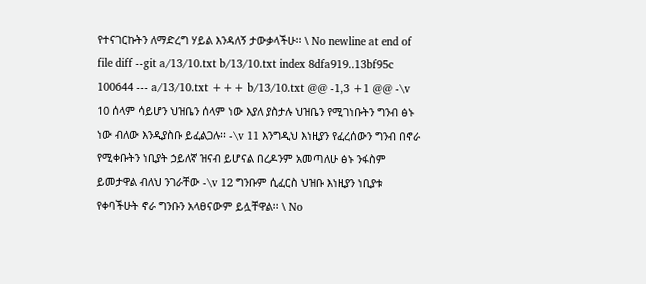የተናገርኩትን ለማድረግ ሃይል እንዳለኝ ታውቃላችሁ፡፡ \ No newline at end of file diff --git a/13/10.txt b/13/10.txt index 8dfa919..13bf95c 100644 --- a/13/10.txt +++ b/13/10.txt @@ -1,3 +1 @@ -\v 10 ሰላም ሳይሆን ህዝቤን ሰላም ነው እያለ ያስታሉ ህዝቤን የሚገነቡትን ግንብ ፅኑ ነው ብለው እንዲያስቡ ይፈልጋሉ፡፡ -\v 11 እንግዲህ እነዚያን የፈረሰውን ግንብ በኖራ የሚቀቡትን ነቢያት ኃይለኛ ዝናብ ይሆናል በረዶንም አመጣለሁ ፅኑ ንፋስም ይመታዋል ብለህ ንገራቸው -\v 12 ግንቡም ሲፈርስ ህዝቡ እነዚያን ነቢያቱ የቀባችሁት ኖራ ግንቡን አላፀናውም ይሏቸዋል፡፡ \ No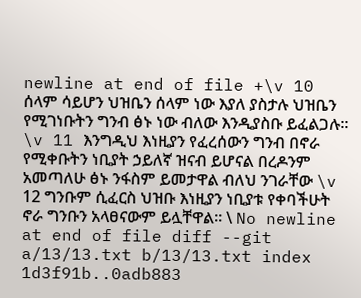newline at end of file +\v 10 ሰላም ሳይሆን ህዝቤን ሰላም ነው እያለ ያስታሉ ህዝቤን የሚገነቡትን ግንብ ፅኑ ነው ብለው እንዲያስቡ ይፈልጋሉ፡፡ \v 11 እንግዲህ እነዚያን የፈረሰውን ግንብ በኖራ የሚቀቡትን ነቢያት ኃይለኛ ዝናብ ይሆናል በረዶንም አመጣለሁ ፅኑ ንፋስም ይመታዋል ብለህ ንገራቸው \v 12 ግንቡም ሲፈርስ ህዝቡ እነዚያን ነቢያቱ የቀባችሁት ኖራ ግንቡን አላፀናውም ይሏቸዋል፡፡ \ No newline at end of file diff --git a/13/13.txt b/13/13.txt index 1d3f91b..0adb883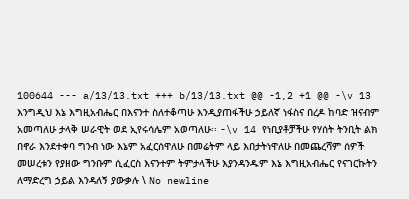100644 --- a/13/13.txt +++ b/13/13.txt @@ -1,2 +1 @@ -\v 13 እንግዲህ እኔ እግዚአብሔር በእናንተ ስለተቆጣሁ እንዲያጠፋችሁ ኃይለኛ ነፋስና በረዶ ከባድ ዝናብም አመጣለሁ ታላቅ ሠራዊት ወደ ኢየሩሳሌም አወጣለሁ፡፡ -\v 14 የነቢያቶቻችሁ የሃሰት ትንቢት ልክ በኖራ እንደተቀባ ግንብ ነው እኔም አፈርሰዋለሁ በመሬትም ላይ እበታትነዋለሁ በመጨረሻም ሰዎች መሠረቱን የያዘው ግንቡም ሲፈርስ እናንተም ትምታላችሁ እያንዳንዱም እኔ እግዚአብሔር የናገርኩትን ለማድረግ ኃይል እንዳለኝ ያውቃሉ \ No newline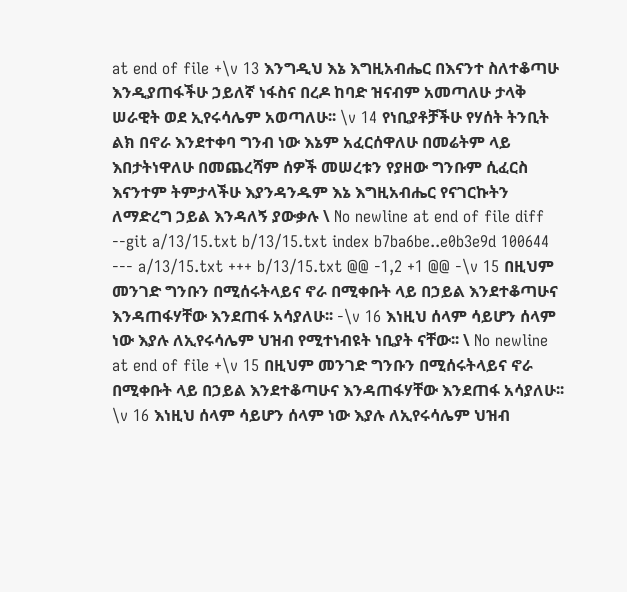at end of file +\v 13 እንግዲህ እኔ እግዚአብሔር በእናንተ ስለተቆጣሁ እንዲያጠፋችሁ ኃይለኛ ነፋስና በረዶ ከባድ ዝናብም አመጣለሁ ታላቅ ሠራዊት ወደ ኢየሩሳሌም አወጣለሁ፡፡ \v 14 የነቢያቶቻችሁ የሃሰት ትንቢት ልክ በኖራ እንደተቀባ ግንብ ነው እኔም አፈርሰዋለሁ በመሬትም ላይ እበታትነዋለሁ በመጨረሻም ሰዎች መሠረቱን የያዘው ግንቡም ሲፈርስ እናንተም ትምታላችሁ እያንዳንዱም እኔ እግዚአብሔር የናገርኩትን ለማድረግ ኃይል እንዳለኝ ያውቃሉ \ No newline at end of file diff --git a/13/15.txt b/13/15.txt index b7ba6be..e0b3e9d 100644 --- a/13/15.txt +++ b/13/15.txt @@ -1,2 +1 @@ -\v 15 በዚህም መንገድ ግንቡን በሚሰሩትላይና ኖራ በሚቀቡት ላይ በኃይል እንደተቆጣሁና እንዳጠፋሃቸው እንደጠፋ አሳያለሁ፡፡ -\v 16 እነዚህ ሰላም ሳይሆን ሰላም ነው እያሉ ለኢየሩሳሌም ህዝብ የሚተነብዩት ነቢያት ናቸው፡፡ \ No newline at end of file +\v 15 በዚህም መንገድ ግንቡን በሚሰሩትላይና ኖራ በሚቀቡት ላይ በኃይል እንደተቆጣሁና እንዳጠፋሃቸው እንደጠፋ አሳያለሁ፡፡ \v 16 እነዚህ ሰላም ሳይሆን ሰላም ነው እያሉ ለኢየሩሳሌም ህዝብ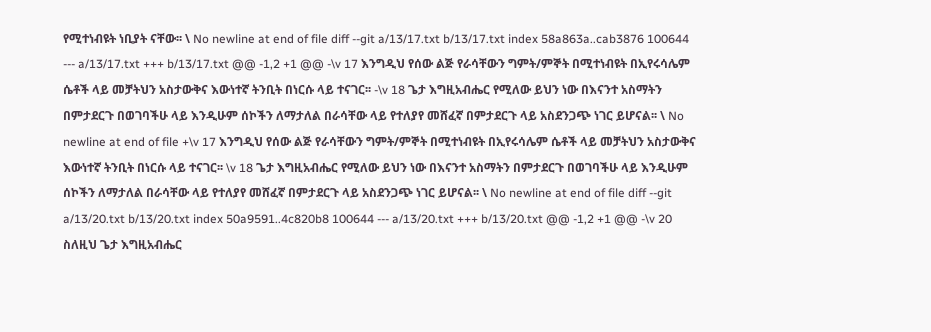የሚተነብዩት ነቢያት ናቸው፡፡ \ No newline at end of file diff --git a/13/17.txt b/13/17.txt index 58a863a..cab3876 100644 --- a/13/17.txt +++ b/13/17.txt @@ -1,2 +1 @@ -\v 17 እንግዲህ የሰው ልጅ የራሳቸውን ግምት/ምኞት በሚተነብዩት በኢየሩሳሌም ሴቶች ላይ መቻትህን አስታውቅና እውነተኛ ትንቢት በነርሱ ላይ ተናገር፡፡ -\v 18 ጌታ እግዚአብሔር የሚለው ይህን ነው በእናንተ አስማትን በምታደርጉ በወገባችሁ ላይ እንዲሁም ሰኮችን ለማታለል በራሳቸው ላይ የተለያየ መሸፈኛ በምታደርጉ ላይ አስደንጋጭ ነገር ይሆናል፡፡ \ No newline at end of file +\v 17 እንግዲህ የሰው ልጅ የራሳቸውን ግምት/ምኞት በሚተነብዩት በኢየሩሳሌም ሴቶች ላይ መቻትህን አስታውቅና እውነተኛ ትንቢት በነርሱ ላይ ተናገር፡፡ \v 18 ጌታ እግዚአብሔር የሚለው ይህን ነው በእናንተ አስማትን በምታደርጉ በወገባችሁ ላይ እንዲሁም ሰኮችን ለማታለል በራሳቸው ላይ የተለያየ መሸፈኛ በምታደርጉ ላይ አስደንጋጭ ነገር ይሆናል፡፡ \ No newline at end of file diff --git a/13/20.txt b/13/20.txt index 50a9591..4c820b8 100644 --- a/13/20.txt +++ b/13/20.txt @@ -1,2 +1 @@ -\v 20 ስለዚህ ጌታ እግዚአብሔር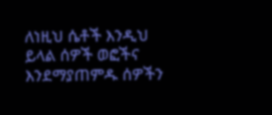ለነዚህ ሴቶች እንዲህ ይላል ሰዎች ወፎችና እንደማያጠምዱ ሰዎችን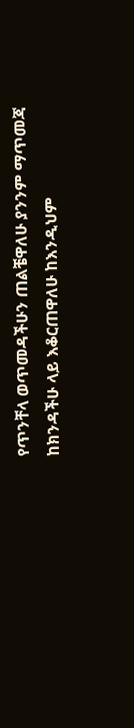የጥንቸላ ወጥመዳችሁን ጠልቼዋለሁ ያንንም ማጥመጃ ከክንዳችሁ ላይ እቆርጠዋለሁ ከእንዲህም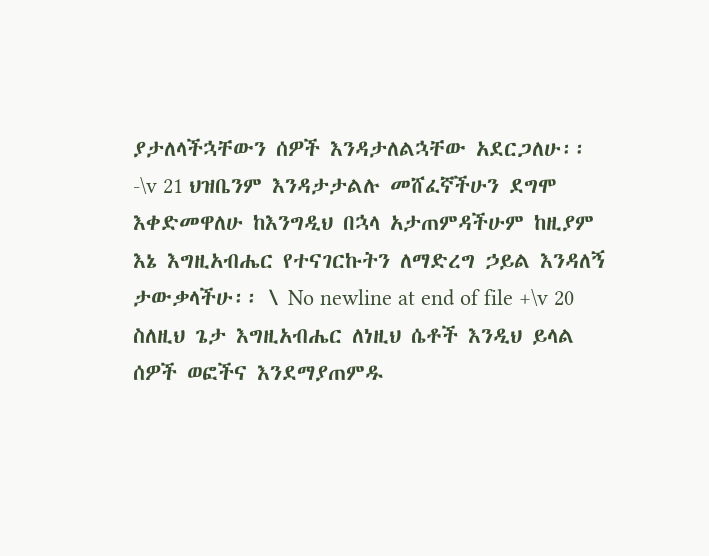ያታለላችኋቸውን ሰዎች እንዳታለልኋቸው አደርጋለሁ፡፡ -\v 21 ህዝቤንም እንዳታታልሉ መሸፈኛችሁን ደግሞ እቀድመዋለሁ ከእንግዲህ በኋላ አታጠምዳችሁም ከዚያም እኔ እግዚአብሔር የተናገርኩትን ለማድረግ ኃይል እንዳለኝ ታውቃላችሁ፡፡ \ No newline at end of file +\v 20 ስለዚህ ጌታ እግዚአብሔር ለነዚህ ሴቶች እንዲህ ይላል ሰዎች ወፎችና እንደማያጠምዱ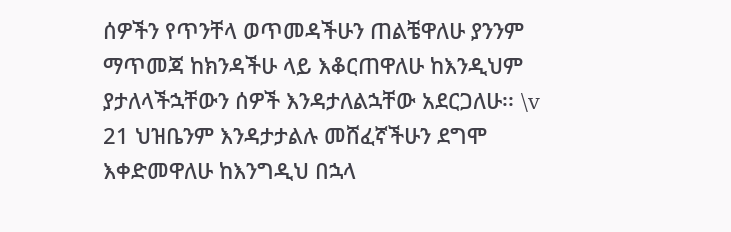ሰዎችን የጥንቸላ ወጥመዳችሁን ጠልቼዋለሁ ያንንም ማጥመጃ ከክንዳችሁ ላይ እቆርጠዋለሁ ከእንዲህም ያታለላችኋቸውን ሰዎች እንዳታለልኋቸው አደርጋለሁ፡፡ \v 21 ህዝቤንም እንዳታታልሉ መሸፈኛችሁን ደግሞ እቀድመዋለሁ ከእንግዲህ በኋላ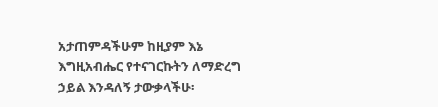አታጠምዳችሁም ከዚያም እኔ እግዚአብሔር የተናገርኩትን ለማድረግ ኃይል እንዳለኝ ታውቃላችሁ፡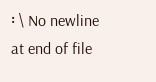፡ \ No newline at end of file